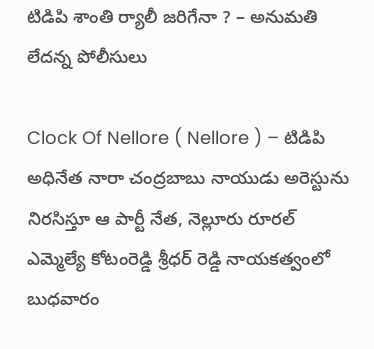టిడిపి శాంతి ర్యాలీ జరిగేనా ? – అనుమతి లేదన్న పోలీసులు

Clock Of Nellore ( Nellore ) – టిడిపి అధినేత నారా చంద్రబాబు నాయుడు అరెస్టును నిరసిస్తూ ఆ పార్టీ నేత, నెల్లూరు రూరల్ ఎమ్మెల్యే కోటంరెడ్డి శ్రీధర్ రెడ్డి నాయకత్వంలో బుధవారం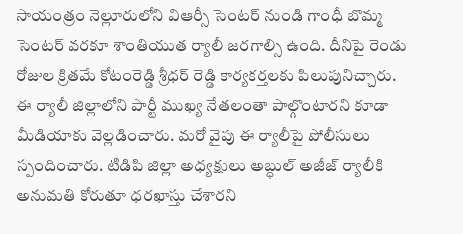సాయంత్రం నెల్లూరులోని విఆర్సీ సెంటర్ నుండి గాంధీ బొమ్మ సెంటర్ వరకూ శాంతియుత ర్యాలీ జరగాల్సి ఉంది. దీనిపై రెండు రోజుల క్రితమే కోటంరెడ్డి శ్రీధర్ రెడ్డి కార్యకర్తలకు పిలుపునిచ్చారు. ఈ ర్యాలీ జిల్లాలోని పార్టీ ముఖ్య నేతలంతా పాల్గొంటారని కూడా మీడియాకు వెల్లడించారు. మరో వైపు ఈ ర్యాలీపై పోలీసులు స్పందించారు. టిడిపి జిల్లా అధ్యక్షులు అబ్ధుల్ అజీజ్ ర్యాలీకి అనుమతి కోరుతూ ధరఖాస్తు చేశారని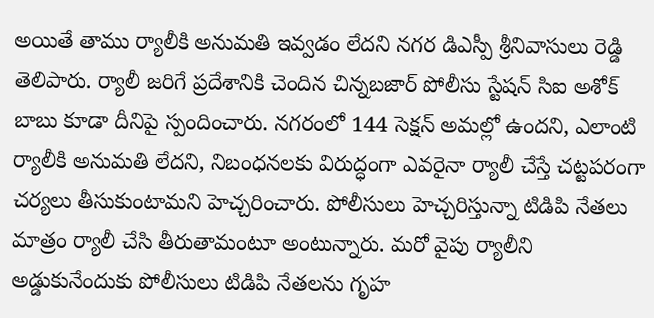అయితే తాము ర్యాలీకి అనుమతి ఇవ్వడం లేదని నగర డిఎస్పీ శ్రీనివాసులు రెడ్డి తెలిపారు. ర్యాలీ జరిగే ప్రదేశానికి చెందిన చిన్నబజార్ పోలీసు స్టేషన్ సిఐ అశోక్ బాబు కూడా దీనిపై స్పందించారు. నగరంలో 144 సెక్షన్ అమల్లో ఉందని, ఎలాంటి ర్యాలీకి అనుమతి లేదని, నిబంధనలకు విరుద్ధంగా ఎవరైనా ర్యాలీ చేస్తే చట్టపరంగా చర్యలు తీసుకుంటామని హెచ్చరించారు. పోలీసులు హెచ్చరిస్తున్నా టిడిపి నేతలు మాత్రం ర్యాలీ చేసి తీరుతామంటూ అంటున్నారు. మరో వైపు ర్యాలీని అడ్డుకునేందుకు పోలీసులు టిడిపి నేతలను గృహ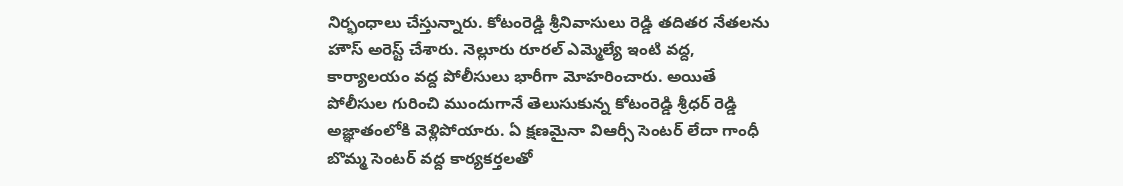నిర్భంధాలు చేస్తున్నారు. కోటంరెడ్డి శ్రీనివాసులు రెడ్డి తదితర నేతలను హౌస్ అరెస్ట్ చేశారు. నెల్లూరు రూరల్ ఎమ్మెల్యే ఇంటి వద్ద, కార్యాలయం వద్ద పోలీసులు భారీగా మోహరించారు. అయితే పోలీసుల గురించి ముందుగానే తెలుసుకున్న కోటంరెడ్డి శ్రీధర్ రెడ్డి అజ్ఞాతంలోకి వెళ్లిపోయారు. ఏ క్షణమైనా విఆర్సీ సెంటర్ లేదా గాంధీ బొమ్మ సెంటర్ వద్ద కార్యకర్తలతో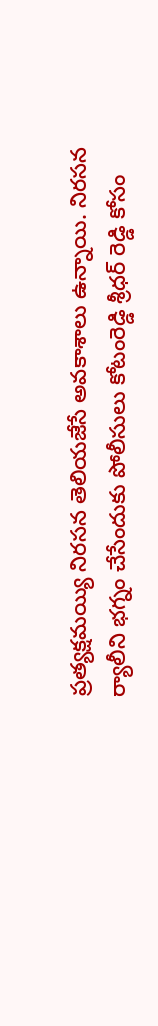ప్రత్యక్షమయ్యి నిరసన తెలియజేసే అవకాశాలు ఉన్నాయి. నిరసన ర్యాలీని భగ్నం చేసేందుకు పోలీసులు కోటంరెడ్డి శ్రీధర్ రెడ్డి కోసం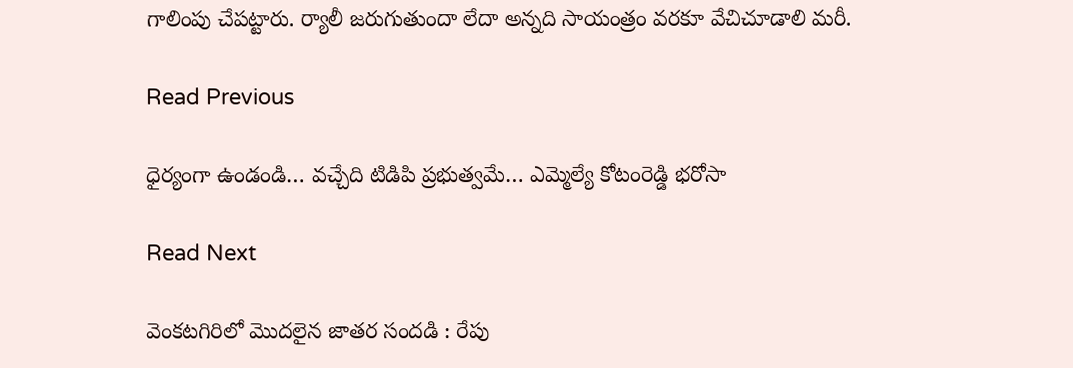గాలింపు చేపట్టారు. ర్యాలీ జరుగుతుందా లేదా అన్నది సాయంత్రం వరకూ వేచిచూడాలి మరీ.

Read Previous

ధైర్యంగా ఉండండి… వచ్చేది టిడిపి ప్రభుత్వమే… ఎమ్మెల్యే కోటంరెడ్డి భరోసా

Read Next

వెంకటగిరిలో మొదలైన జాతర సందడి : రేపు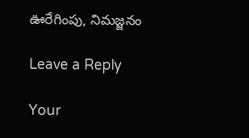ఊరేగింపు, నిమజ్జనం

Leave a Reply

Your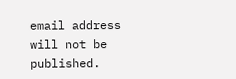email address will not be published.